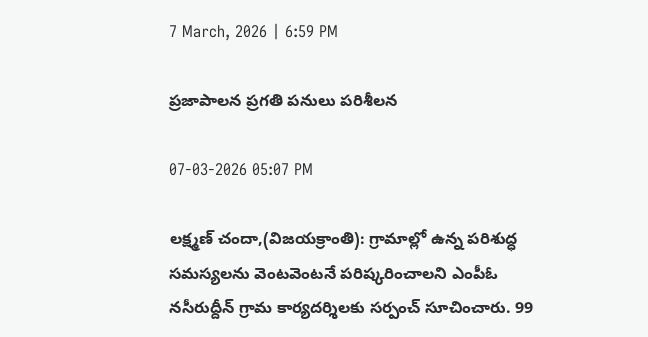7 March, 2026 | 6:59 PM

ప్రజాపాలన ప్రగతి పనులు పరిశీలన

07-03-2026 05:07 PM

లక్ష్మణ్ చందా,(విజయక్రాంతి): గ్రామాల్లో ఉన్న పరిశుద్ధ సమస్యలను వెంటవెంటనే పరిష్కరించాలని ఎంపీఓ నసీరుద్దీన్ గ్రామ కార్యదర్శిలకు సర్పంచ్ సూచించారు. 99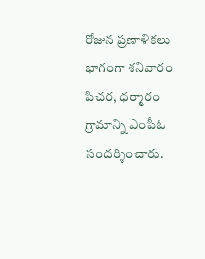రోజున ప్రణాళికలు భాగంగా శనివారం పిచర, ధర్మారం గ్రామాన్ని ఎంపీఓ సందర్శించారు.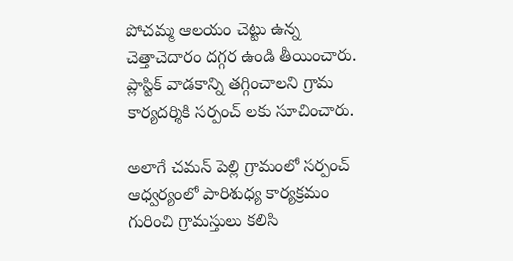పోచమ్మ ఆలయం చెట్టు ఉన్న చెత్తాచెదారం దగ్గర ఉండి తీయించారు. ప్లాస్టిక్ వాడకాన్ని తగ్గించాలని గ్రామ కార్యదర్శికి సర్పంచ్ లకు సూచించారు.

అలాగే చమన్ పెల్లి గ్రామంలో సర్పంచ్ ఆధ్వర్యంలో పారిశుధ్య కార్యక్రమం గురించి గ్రామస్తులు కలిసి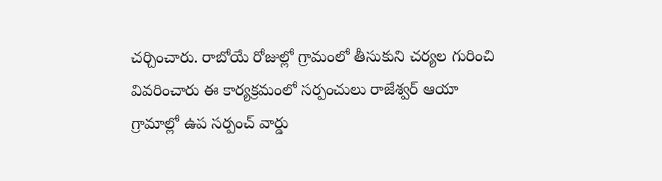చర్చించారు. రాబోయే రోజుల్లో గ్రామంలో తీసుకుని చర్యల గురించి వివరించారు ఈ కార్యక్రమంలో సర్పంచులు రాజేశ్వర్ ఆయా గ్రామాల్లో ఉప సర్పంచ్ వార్డు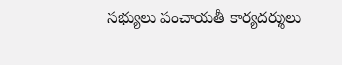సభ్యులు పంచాయతీ కార్యదర్శులు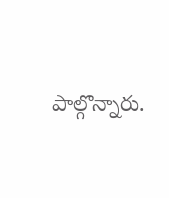పాల్గొన్నారు.